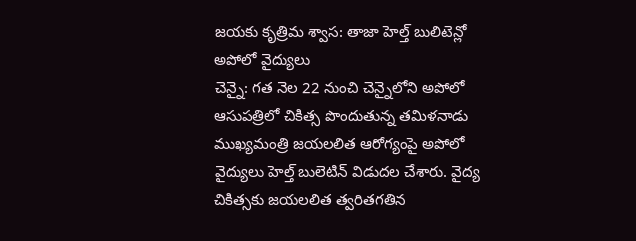జయకు కృత్రిమ శ్వాస: తాజా హెల్త్ బులిటెన్లో అపోలో వైద్యులు
చెన్నై: గత నెల 22 నుంచి చెన్నైలోని అపోలో ఆసుపత్రిలో చికిత్స పొందుతున్న తమిళనాడు ముఖ్యమంత్రి జయలలిత ఆరోగ్యంపై అపోలో వైద్యులు హెల్త్ బులెటిన్ విడుదల చేశారు. వైద్య చికిత్సకు జయలలిత త్వరితగతిన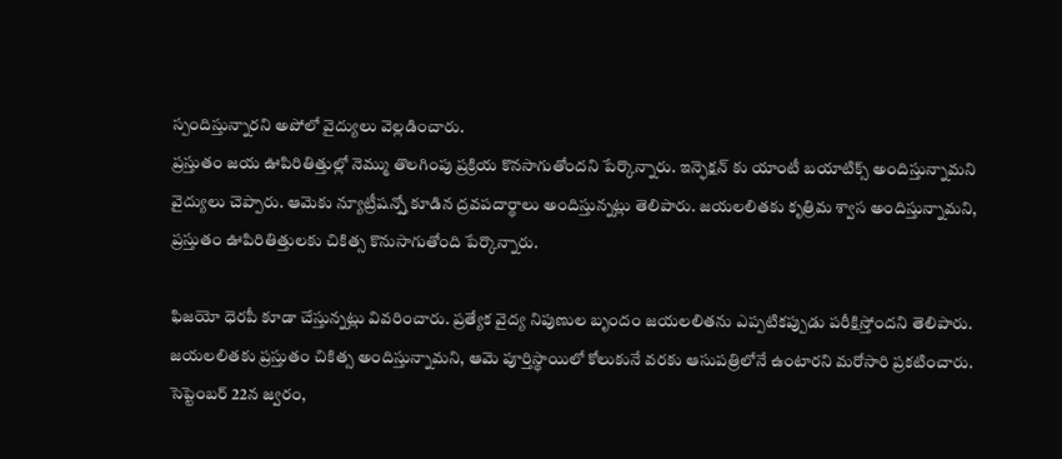స్పందిస్తున్నారని అపోలో వైద్యులు వెల్లడించారు.
ప్రస్తుతం జయ ఊపిరితిత్తుల్లో నెమ్ము తొలగింపు ప్రక్రియ కొనసాగుతోందని పేర్కొన్నారు. ఇన్ఫెక్షన్ కు యాంటీ బయాటిక్స్ అందిస్తున్నామని వైద్యులు చెప్పారు. ఆమెకు న్యూట్రీషన్స్తో కూడిన ద్రవపదార్థాలు అందిస్తున్నట్లు తెలిపారు. జయలలితకు కృత్రిమ శ్వాస అందిస్తున్నామని, ప్రస్తుతం ఊపిరితిత్తులకు చికిత్స కొనుసాగుతోంది పేర్కొన్నారు.

ఫిజయో ధెరపీ కూడా చేస్తున్నట్లు వివరించారు. ప్రత్యేక వైద్య నిపుణుల బృందం జయలలితను ఎప్పటికప్పుడు పరీక్షిస్తోందని తెలిపారు. జయలలితకు ప్రస్తుతం చికిత్స అందిస్తున్నామని, ఆమె పూర్తిస్థాయిలో కోలుకునే వరకు ఆసుపత్రిలోనే ఉంటారని మరోసారి ప్రకటించారు.
సెప్టెంబర్ 22న జ్వరం,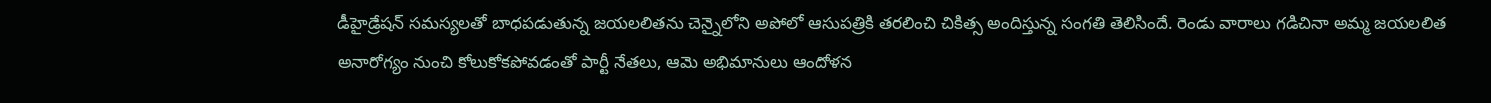డీహైడ్రేషన్ సమస్యలతో బాధపడుతున్న జయలలితను చెన్నైలోని అపోలో ఆసుపత్రికి తరలించి చికిత్స అందిస్తున్న సంగతి తెలిసిందే. రెండు వారాలు గడిచినా అమ్మ జయలలిత అనారోగ్యం నుంచి కోలుకోకపోవడంతో పార్టీ నేతలు, ఆమె అభిమానులు ఆందోళన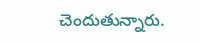చెందుతున్నారు.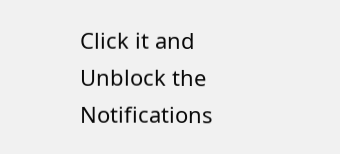Click it and Unblock the Notifications